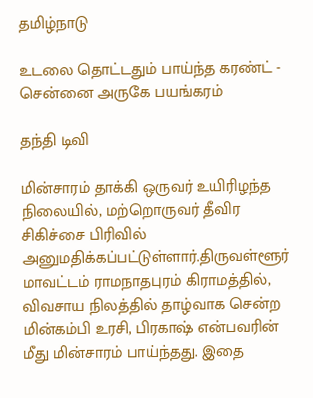தமிழ்நாடு

உடலை தொட்டதும் பாய்ந்த கரண்ட் - சென்னை அருகே பயங்கரம்

தந்தி டிவி

மின்சாரம் தாக்கி ஒருவர் உயிரிழந்த நிலையில், மற்றொருவர் தீவிர சிகிச்சை பிரிவில் அனுமதிக்கப்பட்டுள்ளார்.திருவள்ளூர் மாவட்டம் ராமநாதபுரம் கிராமத்தில், விவசாய நிலத்தில் தாழ்வாக சென்ற மின்கம்பி உரசி, பிரகாஷ் என்பவரின் மீது மின்சாரம் பாய்ந்தது. இதை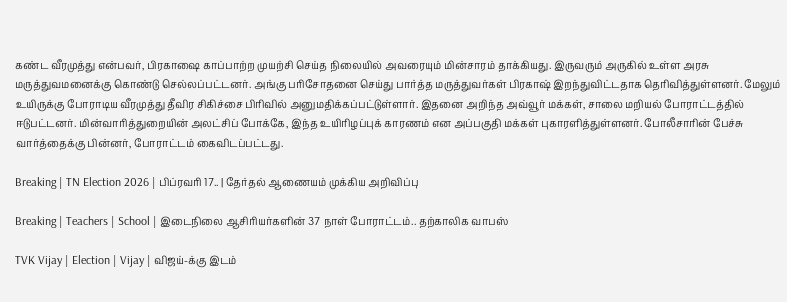கண்ட வீரமுத்து என்பவர், பிரகாஷை காப்பாற்ற முயற்சி செய்த நிலையில் அவரையும் மின்சாரம் தாக்கியது. இருவரும் அருகில் உள்ள அரசு மருத்துவமனைக்கு கொண்டு செல்லப்பட்டனர். அங்கு பரிசோதனை செய்து பார்த்த மருத்துவர்கள் பிரகாஷ் இறந்துவிட்டதாக தெரிவித்துள்ளனர். மேலும் உயிருக்கு போராடிய வீரமுத்து தீவிர சிகிச்சை பிரிவில் அனுமதிக்கப்பட்டுள்ளார். இதனை அறிந்த அவ்வூர் மக்கள், சாலை மறியல் போராட்டத்தில் ஈடுபட்டனர். மின்வாரித்துறையின் அலட்சிப் போக்கே, இந்த உயிரிழப்புக் காரணம் என அப்பகுதி மக்கள் புகாரளித்துள்ளனர். போலீசாரின் பேச்சு வார்த்தைக்கு பின்னர், போராட்டம் கைவிடப்பட்டது.

Breaking | TN Election 2026 | பிப்ரவரி 17.. | தேர்தல் ஆணையம் முக்கிய அறிவிப்பு

Breaking | Teachers | School | இடைநிலை ஆசிரியர்களின் 37 நாள் போராட்டம்.. தற்காலிக வாபஸ்

TVK Vijay | Election | Vijay | விஜய்-க்கு இடம்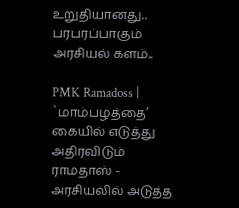உறுதியானது.. பரபரப்பாகும் அரசியல் களம்..

PMK Ramadoss | `மாம்பழத்தை’ கையில் எடுத்து அதிரவிடும் ராமதாஸ் - அரசியலில் அடுத்த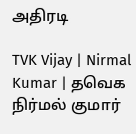அதிரடி

TVK Vijay | Nirmal Kumar | தவெக நிர்மல் குமார்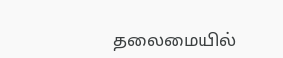தலைமையில்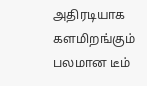அதிரடியாக களமிறங்கும் பலமான டீம்